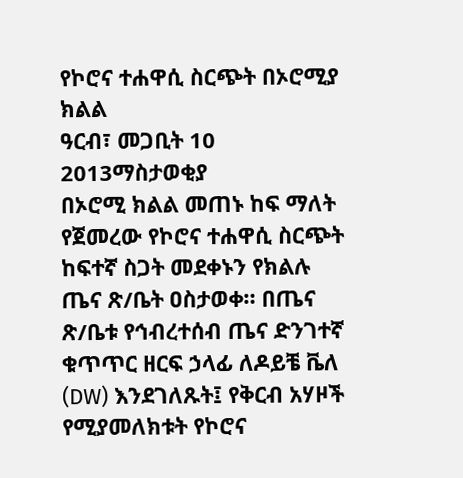የኮሮና ተሐዋሲ ስርጭት በኦሮሚያ ክልል
ዓርብ፣ መጋቢት 10 2013ማስታወቂያ
በኦሮሚ ክልል መጠኑ ከፍ ማለት የጀመረው የኮሮና ተሐዋሲ ስርጭት ከፍተኛ ስጋት መደቀኑን የክልሉ ጤና ጽ/ቤት ዐስታወቀ። በጤና ጽ/ቤቱ የኅብረተሰብ ጤና ድንገተኛ ቁጥጥር ዘርፍ ኃላፊ ለዶይቼ ቬለ (DW) እንደገለጹት፤ የቅርብ አሃዞች የሚያመለክቱት የኮሮና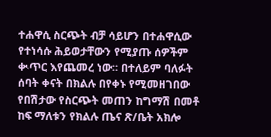ተሐዋሲ ስርጭት ብቻ ሳይሆን በተሐዋሲው የተነሳሱ ሕይወታቸውን የሚያጡ ሰዎችም ቊጥር እየጨመረ ነው። በተለይም ባለፉት ሰባት ቀናት በክልሉ በየቀኑ የሚመዘገበው የበሽታው የስርጭት መጠን ከግማሽ በመቶ ከፍ ማለቱን የክልሉ ጤና ጽ/ቤት አክሎ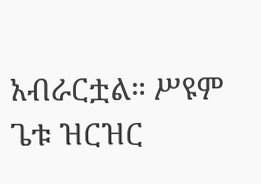አብራርቷል። ሥዩም ጌቱ ዝርዝር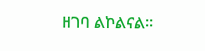ዘገባ ልኮልናል።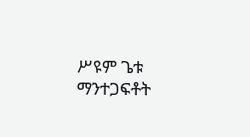ሥዩም ጌቱ
ማንተጋፍቶት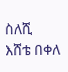ስለሺ
እሸቴ በቀለ